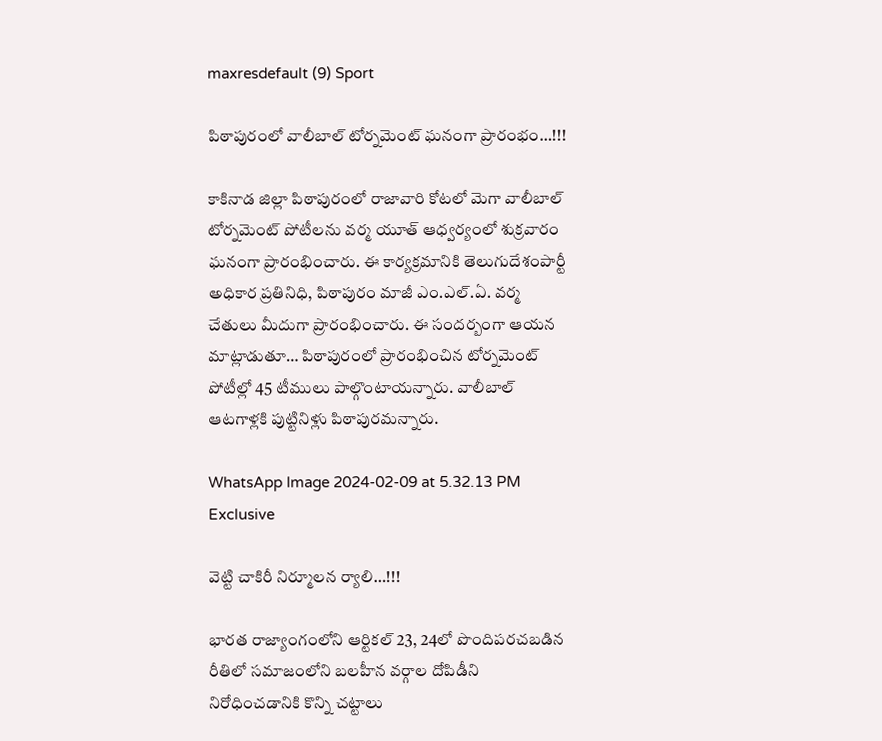maxresdefault (9) Sport

పిఠాపురంలో వాలీబాల్ టోర్నమెంట్ ఘనంగా ప్రారంభం…!!!

కాకినాడ జిల్లా పిఠాపురంలో రాజావారి కోటలో మెగా వాలీబాల్ టోర్నమెంట్ పోటీలను వర్మ యూత్ ఆధ్వర్యంలో శుక్రవారం ఘనంగా ప్రారంభించారు. ఈ కార్యక్రమానికి తెలుగుదేశంపార్టీ అధికార ప్రతినిధి, పిఠాపురం మాజీ ఎం.ఎల్.ఏ. వర్మ చేతులు మీదుగా ప్రారంభించారు. ఈ సందర్బంగా ఆయన మాట్లాడుతూ… పిఠాపురంలో ప్రారంభించిన టోర్నమెంట్ పోటీల్లో 45 టీములు పాల్గొంటాయన్నారు. వాలీబాల్ ఆటగాళ్లకి పుట్టినిళ్లు పిఠాపురమన్నారు.

WhatsApp Image 2024-02-09 at 5.32.13 PM Exclusive

వెట్టి చాకిరీ నిర్మూలన ర్యాలి…!!!

భారత రాజ్యాంగంలోని ఆర్టికల్ 23, 24లో పొందిపరచబడిన రీతిలో సమాజంలోని బలహీన వర్గాల దోపిడీని నిరోధించడానికి కొన్ని చట్టాలు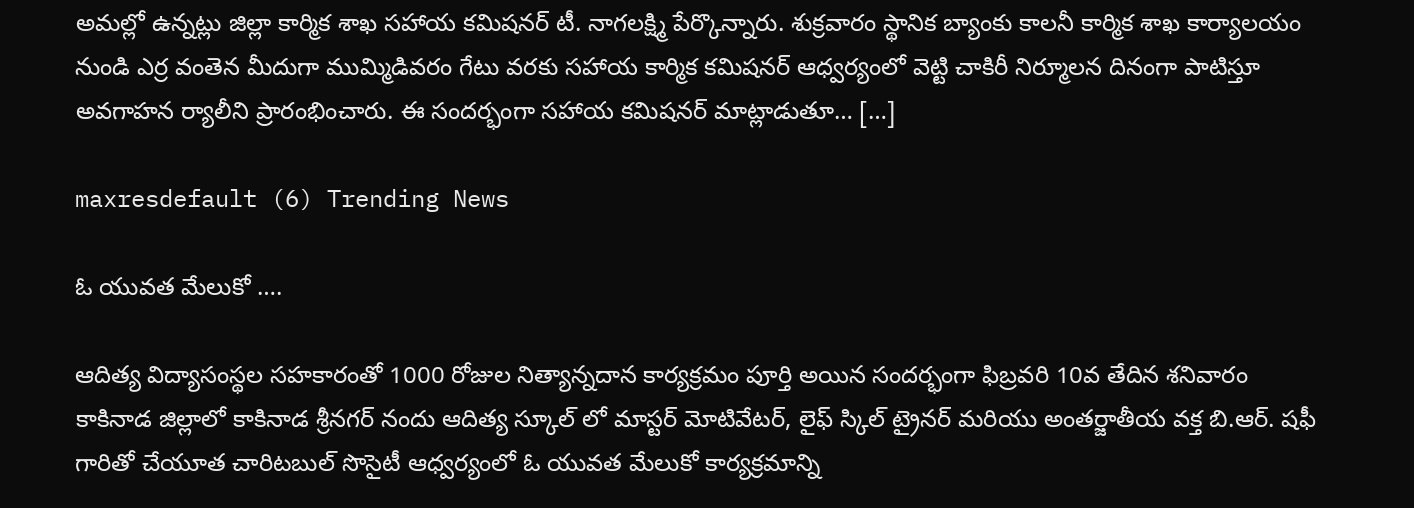అమల్లో ఉన్నట్లు జిల్లా కార్మిక శాఖ సహాయ కమిషనర్ టీ. నాగలక్ష్మి పేర్కొన్నారు. శుక్రవారం స్థానిక బ్యాంకు కాలనీ కార్మిక శాఖ కార్యాలయం నుండి ఎర్ర వంతెన మీదుగా ముమ్మిడివరం గేటు వరకు సహాయ కార్మిక కమిషనర్ ఆధ్వర్యంలో వెట్టి చాకిరీ నిర్మూలన దినంగా పాటిస్తూ అవగాహన ర్యాలీని ప్రారంభించారు. ఈ సందర్భంగా సహాయ కమిషనర్ మాట్లాడుతూ… […]

maxresdefault (6) Trending News

ఓ యువత మేలుకో ….

ఆదిత్య విద్యాసంస్థల సహకారంతో 1000 రోజుల నిత్యాన్నదాన కార్యక్రమం పూర్తి అయిన సందర్భంగా ఫిబ్రవరి 10వ తేదిన శనివారం కాకినాడ జిల్లాలో కాకినాడ శ్రీనగర్ నందు ఆదిత్య స్కూల్ లో మాస్టర్ మోటివేటర్, లైఫ్ స్కిల్ ట్రైనర్ మరియు అంతర్జాతీయ వక్త బి.ఆర్. షఫీ గారితో చేయూత చారిటబుల్ సొసైటీ ఆధ్వర్యంలో ఓ యువత మేలుకో కార్యక్రమాన్ని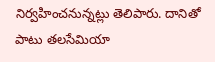నిర్వహించనున్నట్లు తెలిపారు. దానితో పాటు తలసేమియా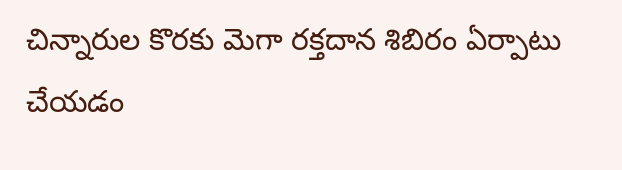చిన్నారుల కొరకు మెగా రక్తదాన శిబిరం ఏర్పాటు చేయడం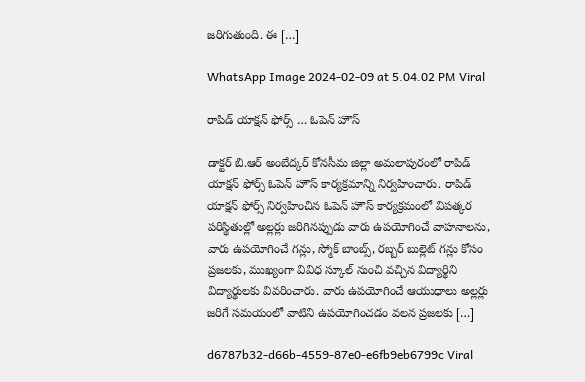జరిగుతుంది. ఈ […]

WhatsApp Image 2024-02-09 at 5.04.02 PM Viral

రాపిడ్ యాక్షన్ ఫోర్స్ … ఓపెన్ హౌస్

డాక్టర్ బి.ఆర్ అంబేద్కర్ కోనసీమ జిల్లా అమలాపురంలో రాపిడ్ యాక్షన్ ఫోర్స్ ఓపెన్ హౌస్ కార్యక్రమాన్ని నిర్వహించారు. రాపిడ్ యాక్షన్ ఫోర్స్ నిర్వహించిన ఓపెన్ హౌస్ కార్యక్రమంలో విపత్కర పరిస్థితుల్లో అల్లర్లు జరిగినప్పుడు వారు ఉపయోగించే వాహనాలను, వారు ఉపయోగించే గన్లు, స్మోక్ బాంబ్స్, రబ్బర్ బుల్లెట్ గన్లు కోసం ప్రజలకు, ముఖ్యంగా వివిధ స్కూల్ నుంచి వచ్చిన విద్యార్థిని విద్యార్థులకు వివరించారు. వారు ఉపయోగించే ఆయుధాలు అల్లర్లు జరిగే సమయంలో వాటిని ఉపయోగించడం వలన ప్రజలకు […]

d6787b32-d66b-4559-87e0-e6fb9eb6799c Viral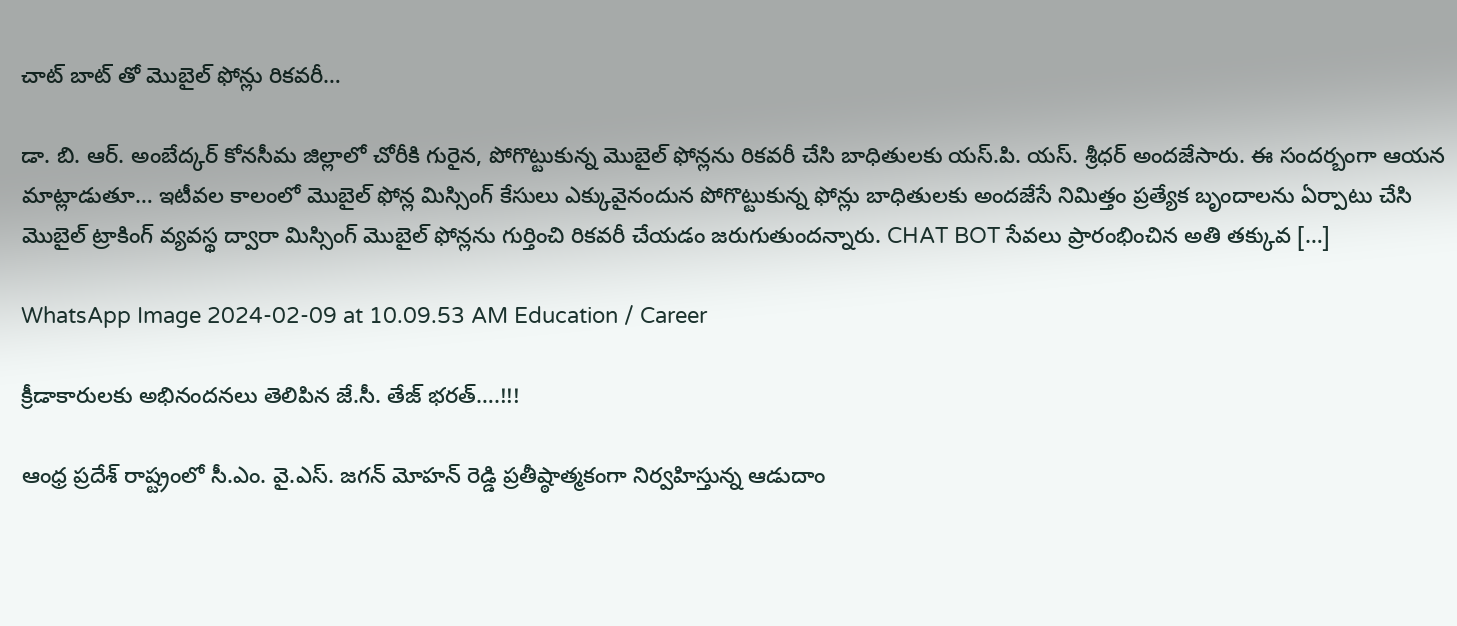చాట్ బాట్ తో మొబైల్ ఫోన్లు రికవరీ…

డా. బి. ఆర్. అంబేద్కర్ కోనసీమ జిల్లాలో చోరీకి గురైన, పోగొట్టుకున్న మొబైల్ ఫోన్లను రికవరీ చేసి బాధితులకు యస్.పి. యస్. శ్రీధర్ అందజేసారు. ఈ సందర్బంగా ఆయన మాట్లాడుతూ… ఇటీవల కాలంలో మొబైల్ ఫోన్ల మిస్సింగ్ కేసులు ఎక్కువైనందున పోగొట్టుకున్న ఫోన్లు బాధితులకు అందజేసే నిమిత్తం ప్రత్యేక బృందాలను ఏర్పాటు చేసి మొబైల్ ట్రాకింగ్ వ్యవస్థ ద్వారా మిస్సింగ్ మొబైల్‌ ఫోన్లను గుర్తించి రికవరీ చేయడం జరుగుతుందన్నారు. CHAT BOT సేవలు ప్రారంభించిన అతి తక్కువ […]

WhatsApp Image 2024-02-09 at 10.09.53 AM Education / Career

క్రీడాకారులకు అభినందనలు తెలిపిన జే.సీ. తేజ్ భరత్….!!!

ఆంధ్ర ప్రదేశ్ రాష్ట్రంలో సీ.ఎం. వై.ఎస్. జగన్ మోహన్ రెడ్డి ప్రతీష్ఠాత్మకంగా నిర్వహిస్తున్న ఆడుదాం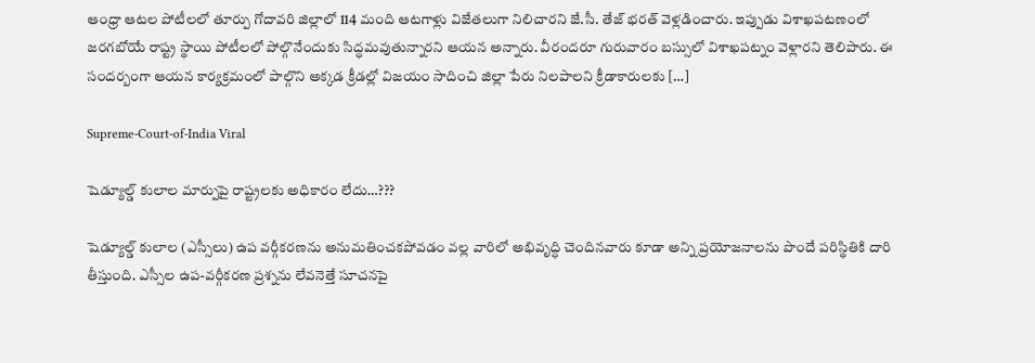ఆంధ్రా ఆటల పోటీలలో తూర్పు గోదావరి జిల్లాలో 114 మంది ఆటగాళ్లు విజేతలుగా నిలిచారని జే.సీ. తేజ్ భరత్ వెళ్లడించారు. ఇప్పుడు విశాఖపటణంలో జరగబోయే రాష్ట్ర స్థాయి పోటీలలో పోల్గొనేందుకు సిద్ధమవుతున్నారని ఆయన అన్నారు. వీరందరూ గురువారం బస్సులో విశాఖపట్నం వెళ్లారని తెలిపారు. ఈ సందర్బంగా ఆయన కార్యక్రమంలో పాల్గొని అక్కడ క్రీడల్లో విజయం సాదించి జిల్లా పేరు నిలపాలని క్రీడాకారులకు […]

Supreme-Court-of-India Viral

షెడ్యూల్డ్ కులాల మార్పుపై రాష్ట్రలకు అధికారం లేదు…???

షెడ్యూల్డ్ కులాల (ఎస్సీలు) ఉప వర్గీకరణను అనుమతించకపోవడం వల్ల వారిలో అభివృద్ధి చెందినవారు కూడా అన్ని ప్రయోజనాలను పొందే పరిస్థితికి దారి తీస్తుంది. ఎస్సీల ఉప-వర్గీకరణ ప్రశ్నను లేవనెత్తే సూచనపై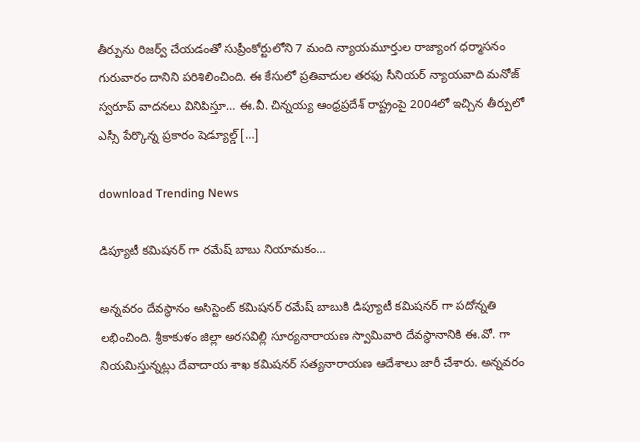తీర్పును రిజర్వ్ చేయడంతో సుప్రీంకోర్టులోని 7 మంది న్యాయమూర్తుల రాజ్యాంగ ధర్మాసనం గురువారం దానిని పరిశిలించింది. ఈ కేసులో ప్రతివాదుల తరఫు సీనియర్ న్యాయవాది మనోజ్ స్వరూప్ వాదనలు వినిపిస్తూ… ఈ.వీ. చిన్నయ్య ఆంధ్రప్రదేశ్ రాష్ట్రంపై 2004లో ఇచ్చిన తీర్పులో ఎస్సీ పేర్కొన్న ప్రకారం షెడ్యూల్డ్ […]

download Trending News

డిప్యూటీ కమిషనర్ గా రమేష్ బాబు నియామకం…

అన్నవరం దేవస్థానం అసిస్టెంట్ కమిషనర్ రమేష్ బాబుకి డిప్యూటీ కమిషనర్ గా పదోన్నతి లభించింది. శ్రీకాకుళం జిల్లా అరసవిల్లి సూర్యనారాయణ స్వామివారి దేవస్థానానికి ఈ.వో. గా నియమిస్తున్నట్లు దేవాదాయ శాఖ కమిషనర్ సత్యనారాయణ ఆదేశాలు జారీ చేశారు. అన్నవరం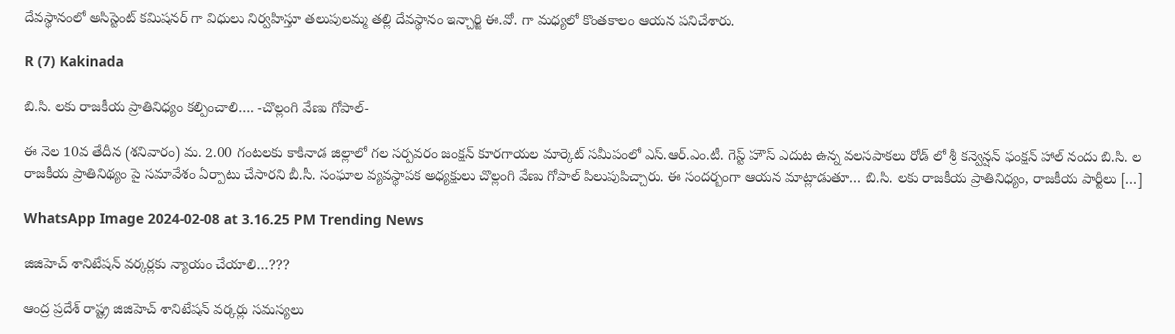దేవస్థానంలో అసిస్టెంట్ కమిషనర్ గా విధులు నిర్వహిస్తూ తలుపులమ్మ తల్లి దేవస్థానం ఇన్చార్జి ఈ.వో. గా మధ్యలో కొంతకాలం ఆయన పనిచేశారు.

R (7) Kakinada

బి.సి. లకు రాజకీయ ప్రాతినిధ్యం కల్పించాలి…. -చొల్లంగి వేణు గోపాల్-

ఈ నెల 10వ తేదీన (శనివారం) మ. 2.00 గంటలకు కాకినాడ జిల్లాలో గల సర్పవరం జంక్షన్ కూరగాయల మార్కెట్ సమీపంలో ఎస్.ఆర్.ఎం.టీ. గెస్ట్ హౌస్ ఎదుట ఉన్న వలసపాకలు రోడ్ లో శ్రీ కన్వెన్షన్ ఫంక్షన్ హాల్ నందు బి.సి. ల రాజకీయ ప్రాతినిథ్యం పై సమావేశం ఏర్పాటు చేసారని బీ.సీ. సంఘాల వ్యవస్థాపక అధ్యక్షులు చొల్లంగి వేణు గోపాల్ పిలుపుపిచ్చారు. ఈ సందర్బంగా ఆయన మాట్లాడుతూ… బి.సి. లకు రాజకీయ ప్రాతినిధ్యం, రాజకీయ పార్టీలు […]

WhatsApp Image 2024-02-08 at 3.16.25 PM Trending News

జిజిహెచ్ శానిటేషన్ వర్కర్లకు న్యాయం చేయాలి…???

ఆంద్ర ప్రదేశ్‌ రాష్ట్ర జిజిహెచ్ శానిటేషన్ వర్కర్లు సమస్యలు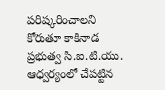పరిష్కరించాలని కోరుతూ కాకినాడ ప్రభుత్వ సి.ఐ.టి.యు. ఆధ్వర్యంలో చేపట్టిన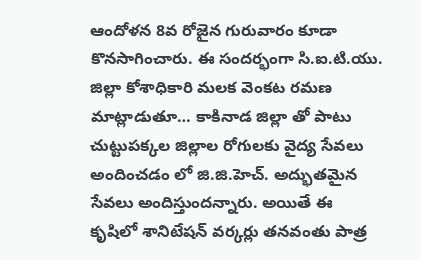ఆందోళన 8వ రోజైన గురువారం కూడా కొనసాగించారు. ఈ సందర్భంగా సి.ఐ.టి.యు. జిల్లా కోశాధికారి మలక వెంకట రమణ మాట్లాడుతూ… కాకినాడ జిల్లా తో పాటు చుట్టుపక్కల జిల్లాల రోగులకు వైద్య సేవలు అందించడం లో జి.జి.హెచ్. అద్భుతమైన సేవలు అందిస్తుందన్నారు. అయితే ఈ కృషిలో శానిటేషన్ వర్కర్లు తనవంతు పాత్ర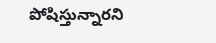పోషిస్తున్నారని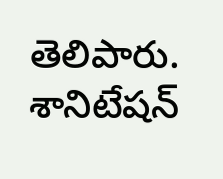తెలిపారు. శానిటేషన్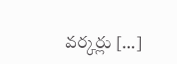వర్కర్లు […]